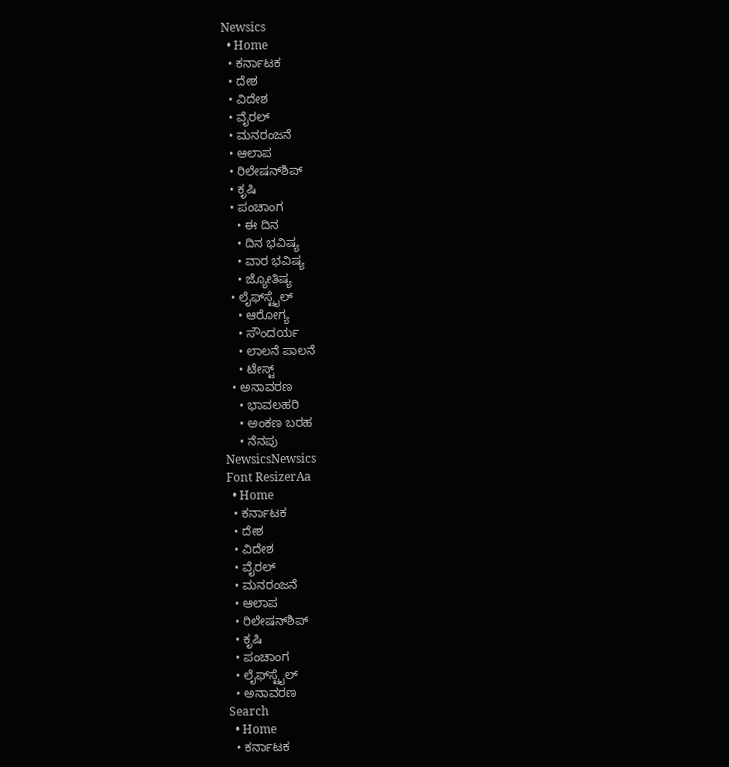Newsics
  • Home
  • ಕರ್ನಾಟಕ
  • ದೇಶ
  • ವಿದೇಶ
  • ವೈರಲ್
  • ಮನರಂಜನೆ
  • ಆಲಾಪ
  • ರಿಲೇಷನ್‌ಶಿಪ್
  • ಕೃಷಿ
  • ಪಂಚಾಂಗ
    • ಈ ದಿನ
    • ದಿನ ಭವಿಷ್ಯ
    • ವಾರ ಭವಿಷ್ಯ
    • ಜ್ಯೋತಿಷ್ಯ
  • ಲೈಫ್‌ಸ್ಟೈಲ್
    • ಆರೋಗ್ಯ
    • ಸೌಂದರ್ಯ
    • ಲಾಲನೆ ಪಾಲನೆ
    • ಟೇಸ್ಟ್
  • ಅನಾವರಣ
    • ಭಾವಲಹರಿ
    • ಅಂಕಣ ಬರಹ
    • ನೆನಪು
NewsicsNewsics
Font ResizerAa
  • Home
  • ಕರ್ನಾಟಕ
  • ದೇಶ
  • ವಿದೇಶ
  • ವೈರಲ್
  • ಮನರಂಜನೆ
  • ಆಲಾಪ
  • ರಿಲೇಷನ್‌ಶಿಪ್
  • ಕೃಷಿ
  • ಪಂಚಾಂಗ
  • ಲೈಫ್‌ಸ್ಟೈಲ್
  • ಅನಾವರಣ
Search
  • Home
  • ಕರ್ನಾಟಕ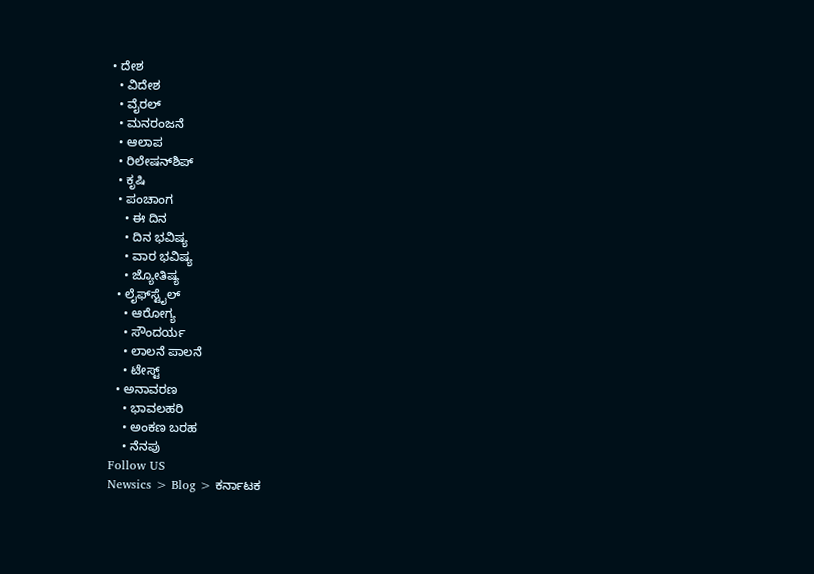• ದೇಶ
  • ವಿದೇಶ
  • ವೈರಲ್
  • ಮನರಂಜನೆ
  • ಆಲಾಪ
  • ರಿಲೇಷನ್‌ಶಿಪ್
  • ಕೃಷಿ
  • ಪಂಚಾಂಗ
    • ಈ ದಿನ
    • ದಿನ ಭವಿಷ್ಯ
    • ವಾರ ಭವಿಷ್ಯ
    • ಜ್ಯೋತಿಷ್ಯ
  • ಲೈಫ್‌ಸ್ಟೈಲ್
    • ಆರೋಗ್ಯ
    • ಸೌಂದರ್ಯ
    • ಲಾಲನೆ ಪಾಲನೆ
    • ಟೇಸ್ಟ್
  • ಅನಾವರಣ
    • ಭಾವಲಹರಿ
    • ಅಂಕಣ ಬರಹ
    • ನೆನಪು
Follow US
Newsics > Blog > ಕರ್ನಾಟಕ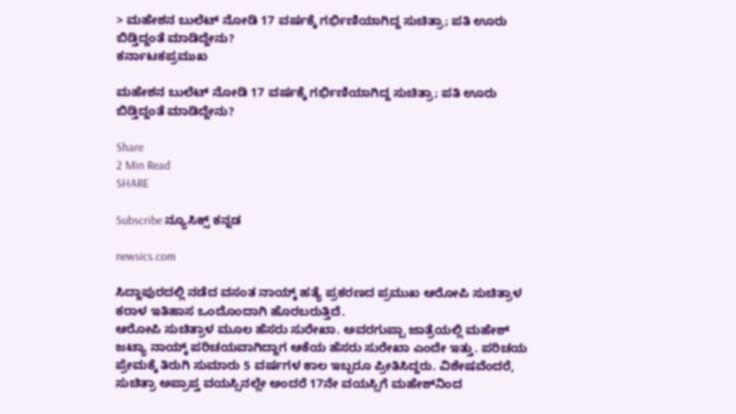> ಮಹೇಶನ ಬುಲೆಟ್ ನೋಡಿ 17 ವರ್ಷಕ್ಕೆ ಗರ್ಭಿಣಿಯಾಗಿದ್ದ ಸುಚಿತ್ರಾ; ಪತಿ ಊರು ಬಿಡ್ತಿದ್ದಂತೆ ಮಾಡಿದ್ದೇನು?
ಕರ್ನಾಟಕಪ್ರಮುಖ

ಮಹೇಶನ ಬುಲೆಟ್ ನೋಡಿ 17 ವರ್ಷಕ್ಕೆ ಗರ್ಭಿಣಿಯಾಗಿದ್ದ ಸುಚಿತ್ರಾ; ಪತಿ ಊರು ಬಿಡ್ತಿದ್ದಂತೆ ಮಾಡಿದ್ದೇನು?

Share
2 Min Read
SHARE

Subscribe ನ್ಯೂಸಿಕ್ಸ್ ಕನ್ನಡ

newsics.com

ಸಿದ್ದಾಪುರದಲ್ಲಿ ನಡೆದ ವಸಂತ ನಾಯ್ಕ್ ಹತ್ಯೆ ಪ್ರಕರಣದ ಪ್ರಮುಖ ಆರೋಪಿ ಸುಚಿತ್ರಾಳ ಕರಾಳ ಇತಿಹಾಸ ಒಂದೊಂದಾಗಿ ಹೊರಬರುತ್ತಿದೆ.
ಆರೋಪಿ ಸುಚಿತ್ರಾಳ ಮೂಲ ಹೆಸರು ಸುರೇಖಾ. ಅವರಗುಪ್ಪಾ ಜಾತ್ರೆಯಲ್ಲಿ ಮಹೇಶ್ ಜಟ್ಯಾ ನಾಯ್ಕ್ ಪರಿಚಯವಾಗಿದ್ದಾಗ ಆಕೆಯ ಹೆಸರು ಸುರೇಖಾ ಎಂದೇ ಇತ್ತು. ಪರಿಚಯ ಪ್ರೇಮಕ್ಕೆ ತಿರುಗಿ ಸುಮಾರು 5 ವರ್ಷಗಳ ಕಾಲ ಇಬ್ಬರೂ ಪ್ರೀತಿಸಿದ್ದರು. ವಿಶೇಷವೆಂದರೆ, ಸುಚಿತ್ರಾ ಅಪ್ರಾಪ್ತ ವಯಸ್ಸಿನಲ್ಲೇ ಅಂದರೆ 17ನೇ ವಯಸ್ಸಿಗೆ ಮಹೇಶ್‌ನಿಂದ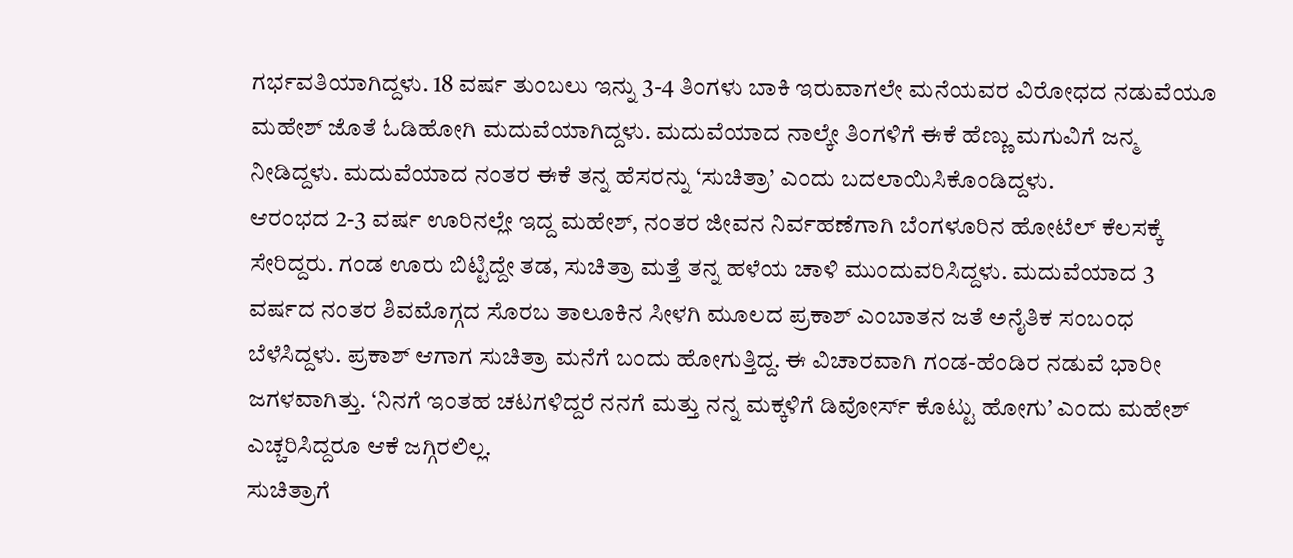ಗರ್ಭವತಿಯಾಗಿದ್ದಳು. 18 ವರ್ಷ ತುಂಬಲು ಇನ್ನು 3-4 ತಿಂಗಳು ಬಾಕಿ ಇರುವಾಗಲೇ ಮನೆಯವರ ವಿರೋಧದ ನಡುವೆಯೂ ಮಹೇಶ್ ಜೊತೆ ಓಡಿಹೋಗಿ ಮದುವೆಯಾಗಿದ್ದಳು. ಮದುವೆಯಾದ ನಾಲ್ಕೇ ತಿಂಗಳಿಗೆ ಈಕೆ ಹೆಣ್ಣು ಮಗುವಿಗೆ ಜನ್ಮ ನೀಡಿದ್ದಳು. ಮದುವೆಯಾದ ನಂತರ ಈಕೆ ತನ್ನ ಹೆಸರನ್ನು ‘ಸುಚಿತ್ರಾ’ ಎಂದು ಬದಲಾಯಿಸಿಕೊಂಡಿದ್ದಳು.
ಆರಂಭದ 2-3 ವರ್ಷ ಊರಿನಲ್ಲೇ ಇದ್ದ ಮಹೇಶ್, ನಂತರ ಜೀವನ ನಿರ್ವಹಣೆಗಾಗಿ ಬೆಂಗಳೂರಿನ ಹೋಟೆಲ್ ಕೆಲಸಕ್ಕೆ ಸೇರಿದ್ದರು. ಗಂಡ ಊರು ಬಿಟ್ಟಿದ್ದೇ ತಡ, ಸುಚಿತ್ರಾ ಮತ್ತೆ ತನ್ನ ಹಳೆಯ ಚಾಳಿ ಮುಂದುವರಿಸಿದ್ದಳು. ಮದುವೆಯಾದ 3 ವರ್ಷದ ನಂತರ ಶಿವಮೊಗ್ಗದ ಸೊರಬ ತಾಲೂಕಿನ ಸೀಳಗಿ ಮೂಲದ ಪ್ರಕಾಶ್ ಎಂಬಾತನ ಜತೆ ಅನೈತಿಕ ಸಂಬಂಧ ಬೆಳೆಸಿದ್ದಳು. ಪ್ರಕಾಶ್ ಆಗಾಗ ಸುಚಿತ್ರಾ ಮನೆಗೆ ಬಂದು ಹೋಗುತ್ತಿದ್ದ. ಈ ವಿಚಾರವಾಗಿ ಗಂಡ-ಹೆಂಡಿರ ನಡುವೆ ಭಾರೀ ಜಗಳವಾಗಿತ್ತು. ‘ನಿನಗೆ ಇಂತಹ ಚಟಗಳಿದ್ದರೆ ನನಗೆ ಮತ್ತು ನನ್ನ ಮಕ್ಕಳಿಗೆ ಡಿವೋರ್ಸ್ ಕೊಟ್ಟು ಹೋಗು’ ಎಂದು ಮಹೇಶ್ ಎಚ್ಚರಿಸಿದ್ದರೂ ಆಕೆ ಜಗ್ಗಿರಲಿಲ್ಲ.
ಸುಚಿತ್ರಾಗೆ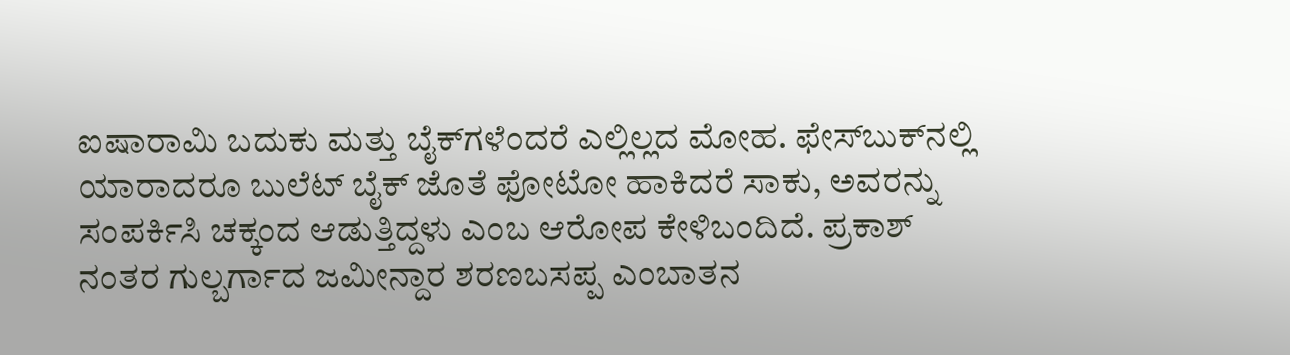ಐಷಾರಾಮಿ ಬದುಕು ಮತ್ತು ಬೈಕ್‌ಗಳೆಂದರೆ ಎಲ್ಲಿಲ್ಲದ ಮೋಹ. ಫೇಸ್‌ಬುಕ್‌ನಲ್ಲಿ ಯಾರಾದರೂ ಬುಲೆಟ್ ಬೈಕ್ ಜೊತೆ ಫೋಟೋ ಹಾಕಿದರೆ ಸಾಕು, ಅವರನ್ನು ಸಂಪರ್ಕಿಸಿ ಚಕ್ಕಂದ ಆಡುತ್ತಿದ್ದಳು ಎಂಬ ಆರೋಪ ಕೇಳಿಬಂದಿದೆ. ಪ್ರಕಾಶ್ ನಂತರ ಗುಲ್ಬರ್ಗಾದ ಜಮೀನ್ದಾರ ಶರಣಬಸಪ್ಪ ಎಂಬಾತನ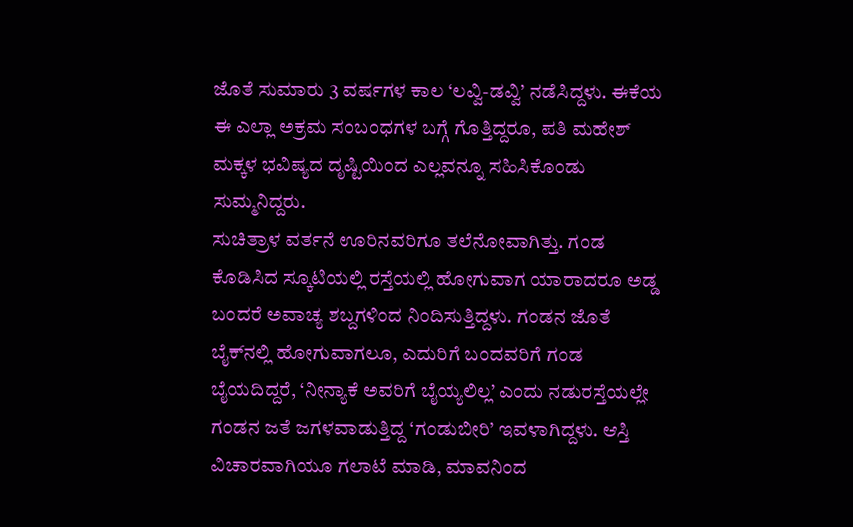ಜೊತೆ ಸುಮಾರು 3 ವರ್ಷಗಳ ಕಾಲ ‘ಲವ್ವಿ-ಡವ್ವಿ’ ನಡೆಸಿದ್ದಳು. ಈಕೆಯ ಈ ಎಲ್ಲಾ ಅಕ್ರಮ ಸಂಬಂಧಗಳ ಬಗ್ಗೆ ಗೊತ್ತಿದ್ದರೂ, ಪತಿ ಮಹೇಶ್ ಮಕ್ಕಳ ಭವಿಷ್ಯದ ದೃಷ್ಟಿಯಿಂದ ಎಲ್ಲವನ್ನೂ ಸಹಿಸಿಕೊಂಡು ಸುಮ್ಮನಿದ್ದರು.
ಸುಚಿತ್ರಾಳ ವರ್ತನೆ ಊರಿನವರಿಗೂ ತಲೆನೋವಾಗಿತ್ತು. ಗಂಡ ಕೊಡಿಸಿದ ಸ್ಕೂಟಿಯಲ್ಲಿ ರಸ್ತೆಯಲ್ಲಿ ಹೋಗುವಾಗ ಯಾರಾದರೂ ಅಡ್ಡ ಬಂದರೆ ಅವಾಚ್ಯ ಶಬ್ದಗಳಿಂದ ನಿಂದಿಸುತ್ತಿದ್ದಳು. ಗಂಡನ ಜೊತೆ ಬೈಕ್‌ನಲ್ಲಿ ಹೋಗುವಾಗಲೂ, ಎದುರಿಗೆ ಬಂದವರಿಗೆ ಗಂಡ ಬೈಯದಿದ್ದರೆ, ‘ನೀನ್ಯಾಕೆ ಅವರಿಗೆ ಬೈಯ್ಯಲಿಲ್ಲ’ ಎಂದು ನಡುರಸ್ತೆಯಲ್ಲೇ ಗಂಡನ ಜತೆ ಜಗಳವಾಡುತ್ತಿದ್ದ ‘ಗಂಡುಬೀರಿ’ ಇವಳಾಗಿದ್ದಳು. ಆಸ್ತಿ ವಿಚಾರವಾಗಿಯೂ ಗಲಾಟೆ ಮಾಡಿ, ಮಾವನಿಂದ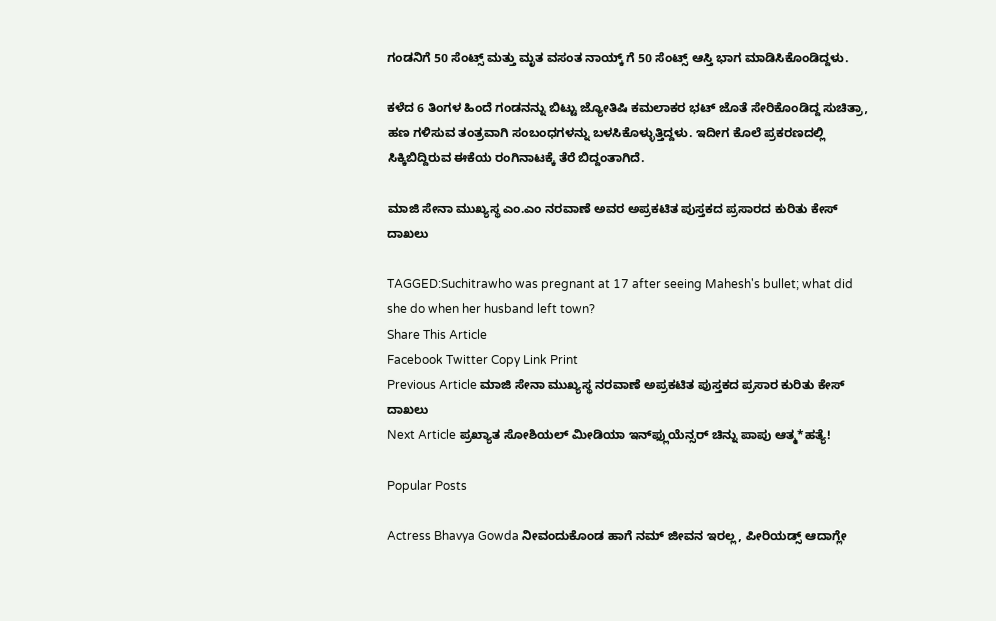ಗಂಡನಿಗೆ 50 ಸೆಂಟ್ಸ್ ಮತ್ತು ಮೃತ ವಸಂತ ನಾಯ್ಕ್ ಗೆ 50 ಸೆಂಟ್ಸ್ ಆಸ್ತಿ ಭಾಗ ಮಾಡಿಸಿಕೊಂಡಿದ್ದಳು.

ಕಳೆದ 6 ತಿಂಗಳ ಹಿಂದೆ ಗಂಡನನ್ನು ಬಿಟ್ಟು ಜ್ಯೋತಿಷಿ ಕಮಲಾಕರ ಭಟ್ ಜೊತೆ ಸೇರಿಕೊಂಡಿದ್ದ ಸುಚಿತ್ರಾ, ಹಣ ಗಳಿಸುವ ತಂತ್ರವಾಗಿ ಸಂಬಂಧಗಳನ್ನು ಬಳಸಿಕೊಳ್ಳುತ್ತಿದ್ದಳು. ಇದೀಗ ಕೊಲೆ ಪ್ರಕರಣದಲ್ಲಿ ಸಿಕ್ಕಿಬಿದ್ದಿರುವ ಈಕೆಯ ರಂಗಿನಾಟಕ್ಕೆ ತೆರೆ ಬಿದ್ದಂತಾಗಿದೆ.

ಮಾಜಿ ಸೇನಾ ಮುಖ್ಯಸ್ಥ ಎಂ.ಎಂ ನರವಾಣೆ ಅವರ ಅಪ್ರಕಟಿತ ಪುಸ್ತಕದ ಪ್ರಸಾರದ ಕುರಿತು ಕೇಸ್ ದಾಖಲು

TAGGED:Suchitrawho was pregnant at 17 after seeing Mahesh's bullet; what did she do when her husband left town?
Share This Article
Facebook Twitter Copy Link Print
Previous Article ಮಾಜಿ ಸೇನಾ ಮುಖ್ಯಸ್ಥ ನರವಾಣೆ ಅಪ್ರಕಟಿತ ಪುಸ್ತಕದ ಪ್ರಸಾರ ಕುರಿತು ಕೇಸ್ ದಾಖಲು
Next Article ಪ್ರಖ್ಯಾತ ಸೋಶಿಯಲ್‌ ಮೀಡಿಯಾ ಇನ್‌ಫ್ಲುಯೆನ್ಸರ್‌ ಚಿನ್ನು ಪಾಪು ಆತ್ಮ*ಹತ್ಯೆ!

Popular Posts

Actress Bhavya Gowda ನೀವಂದುಕೊಂಡ ಹಾಗೆ ನಮ್ ಜೀವನ ಇರಲ್ಲ, ಪೀರಿಯಡ್ಸ್‌ ಆದಾಗ್ಲೇ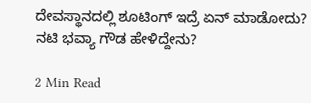ದೇವಸ್ಥಾನದಲ್ಲಿ ಶೂಟಿಂಗ್‌ ಇದ್ರೆ ಏನ್‌ ಮಾಡೋದು? ನಟಿ‌ ಭವ್ಯಾ ಗೌಡ ಹೇಳಿದ್ದೇನು?

2 Min Read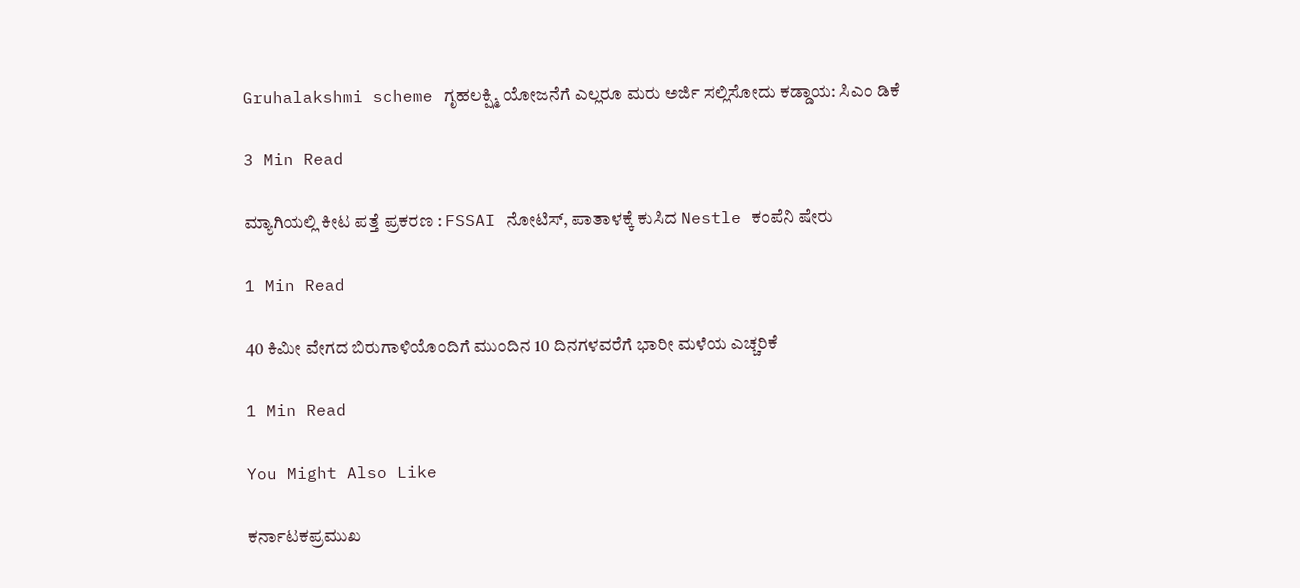Gruhalakshmi scheme ಗೃಹಲಕ್ಷ್ಮಿ ಯೋಜನೆಗೆ ಎಲ್ಲರೂ ಮರು ಅರ್ಜಿ ಸಲ್ಲಿಸೋದು ಕಡ್ಡಾಯ: ಸಿಎಂ ಡಿಕೆ

3 Min Read

ಮ್ಯಾಗಿಯಲ್ಲಿ ಕೀಟ ಪತ್ತೆ ಪ್ರಕರಣ : FSSAI ನೋಟಿಸ್, ಪಾತಾಳಕ್ಕೆ ಕುಸಿದ Nestle ಕಂಪೆನಿ ಷೇರು

1 Min Read

40 ಕಿಮೀ ವೇಗದ ಬಿರುಗಾಳಿಯೊಂದಿಗೆ ಮುಂದಿನ 10 ದಿನಗಳವರೆಗೆ ಭಾರೀ ಮಳೆಯ ಎಚ್ಚರಿಕೆ

1 Min Read

You Might Also Like

ಕರ್ನಾಟಕಪ್ರಮುಖ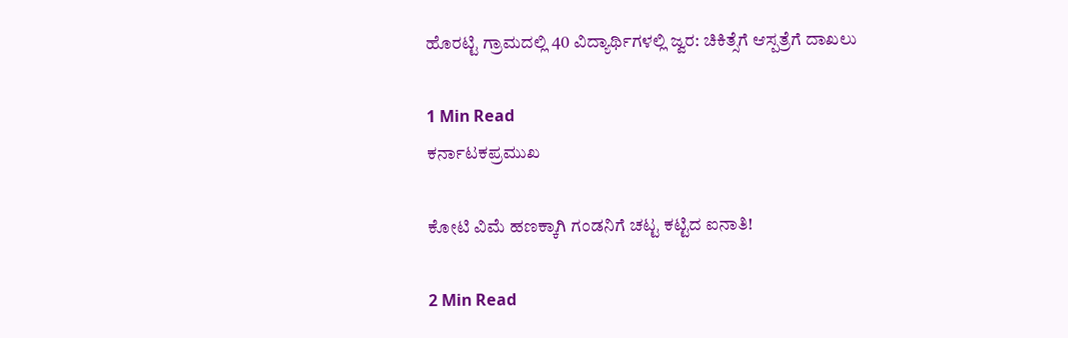ಹೊರಟ್ಟಿ ಗ್ರಾಮದಲ್ಲಿ 40 ವಿದ್ಯಾರ್ಥಿಗಳಲ್ಲಿ ಜ್ವರ: ಚಿಕಿತ್ಸೆಗೆ ಆಸ್ಪತ್ರೆಗೆ ದಾಖಲು

1 Min Read
ಕರ್ನಾಟಕಪ್ರಮುಖ

ಕೋಟಿ ವಿಮೆ ಹಣಕ್ಕಾಗಿ ಗಂಡನಿಗೆ ಚಟ್ಟ ಕಟ್ಟಿದ ಐನಾತಿ!

2 Min Read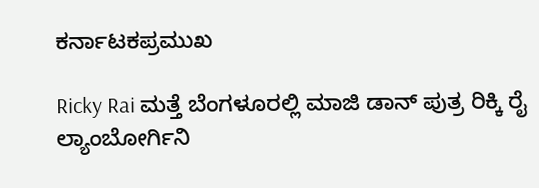ಕರ್ನಾಟಕಪ್ರಮುಖ

Ricky Rai ಮತ್ತೆ ಬೆಂಗಳೂರಲ್ಲಿ ಮಾಜಿ ಡಾನ್ ಪುತ್ರ ರಿಕ್ಕಿ ರೈ ಲ್ಯಾಂಬೋರ್ಗಿನಿ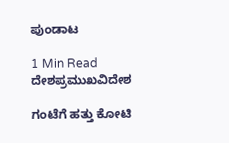ಪುಂಡಾಟ

1 Min Read
ದೇಶಪ್ರಮುಖವಿದೇಶ

ಗಂಟೆಗೆ ಹತ್ತು‌ ಕೋಟಿ‌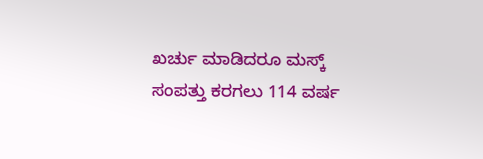ಖರ್ಚು‌ ಮಾಡಿದರೂ ಮಸ್ಕ್ ಸಂಪತ್ತು ಕರಗಲು 114 ವರ್ಷ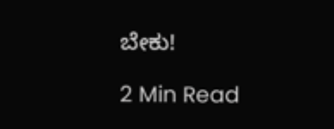ಬೇಕು!

2 Min Read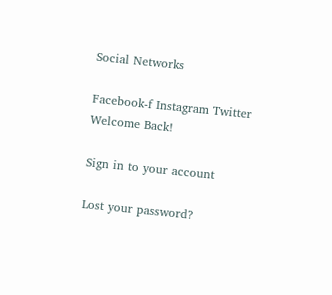Social Networks

Facebook-f Instagram Twitter
Welcome Back!

Sign in to your account

Lost your password?